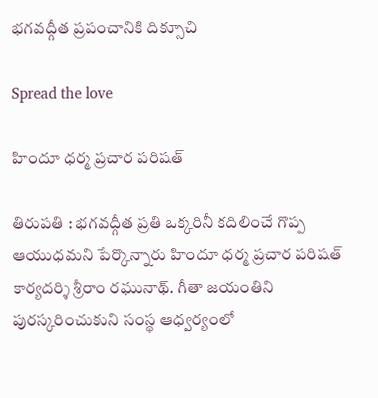భ‌గవ‌ద్గీత ప్ర‌పంచానికి దిక్సూచి

Spread the love

హిందూ ధ‌ర్మ ప్ర‌చార ప‌రిష‌త్

తిరుప‌తి : భ‌గ‌వ‌ద్గీత ప్ర‌తి ఒక్క‌రినీ క‌దిలించే గొప్ప ఆయుధ‌మ‌ని పేర్కొన్నారు హిందూ ధర్మ ప్రచార పరిషత్ కార్యదర్శి శ్రీరాం రఘునాథ్. గీతా జ‌యంతిని పుర‌స్క‌రించుకుని సంస్థ ఆధ్వ‌ర్యంలో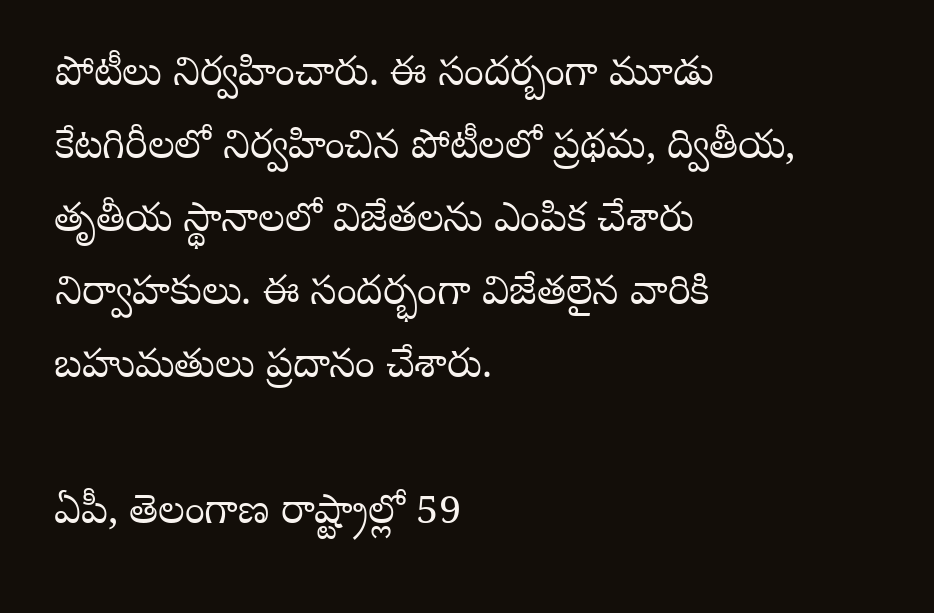పోటీలు నిర్వ‌హించారు. ఈ సంద‌ర్బంగా మూడు కేట‌గిరీల‌లో నిర్వ‌హించిన పోటీల‌లో ప్ర‌థ‌మ‌, ద్వితీయ‌, తృతీయ స్థానాలలో విజేత‌ల‌ను ఎంపిక చేశారు నిర్వాహ‌కులు. ఈ సంద‌ర్భంగా విజేత‌లైన వారికి బహుమతులు ప్రదానం చేశారు.

ఏపీ, తెలంగాణ రాష్ట్రాల్లో 59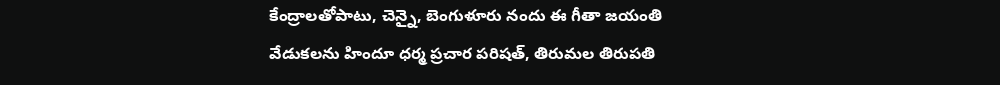కేంద్రాలతోపాటు, చెన్నై, బెంగుళూరు నందు ఈ గీతా జయంతి వేడుకలను హిందూ ధర్మ ప్రచార పరిషత్, తిరుమల తిరుపతి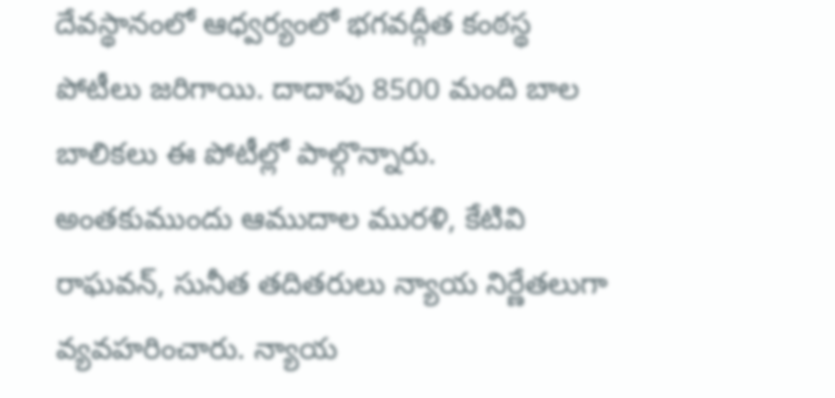దేవస్థానంలో ఆధ్వర్యంలో భగవద్గీత కంఠస్థ పోటీలు జరిగాయి. దాదాపు 8500 మంది బాల బాలికలు ఈ పోటీల్లో పాల్గొన్నారు. అంతకుముందు ఆముదాల మురళి, కేటివి రాఘవన్, సునీత తదితరులు న్యాయ నిర్ణేతలుగా వ్యవహరించారు. న్యాయ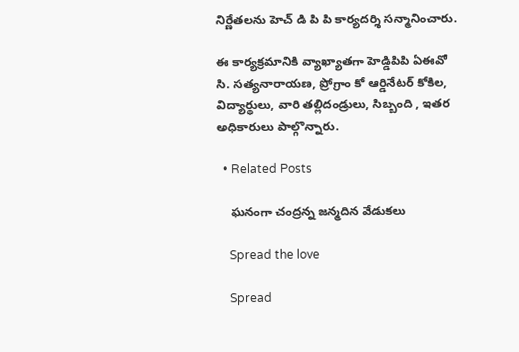నిర్ణేతలను హెచ్ డి పి పి కార్యదర్శి సన్మానించారు.

ఈ కార్యక్రమానికి వ్యాఖ్యాతగా హెడ్డిపిపి ఏఈవో సి. సత్యనారాయణ, ప్రోగ్రాం కో ఆర్డినేటర్ కోకిల, విద్యార్థులు, వారి తల్లిదండ్రులు, సిబ్బంది , ఇతర అధికారులు పాల్గొన్నారు.

  • Related Posts

    ఘనంగా చంద్రన్న జన్మదిన వేడుకలు

    Spread the love

    Spread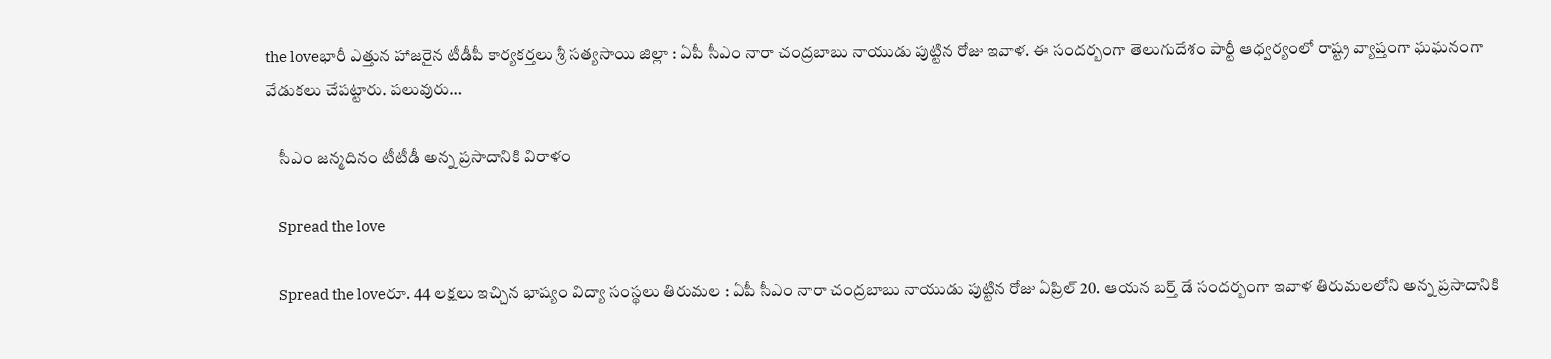the loveభారీ ఎత్తున హాజ‌రైన టీడీపీ కార్య‌క‌ర్త‌లు శ్రీ స‌త్య‌సాయి జిల్లా : ఏపీ సీఎం నారా చంద్ర‌బాబు నాయుడు పుట్టిన రోజు ఇవాళ‌. ఈ సంద‌ర్బంగా తెలుగుదేశం పార్టీ ఆధ్వ‌ర్యంలో రాష్ట్ర వ్యాప్తంగా ఘ‌ఘ‌నంగా వేడుక‌లు చేప‌ట్టారు. ప‌లువురు…

    సీఎం జ‌న్మ‌దినం టీటీడీ అన్న ప్ర‌సాదానికి విరాళం

    Spread the love

    Spread the loveరూ. 44 ల‌క్ష‌లు ఇచ్చిన భాష్యం విద్యా సంస్థ‌లు తిరుమ‌ల : ఏపీ సీఎం నారా చంద్రబాబు నాయుడు పుట్టిన రోజు ఏప్రిల్ 20. ఆయ‌న బ‌ర్త్ డే సంద‌ర్బంగా ఇవాళ తిరుమ‌ల‌లోని అన్న ప్రసాదానికి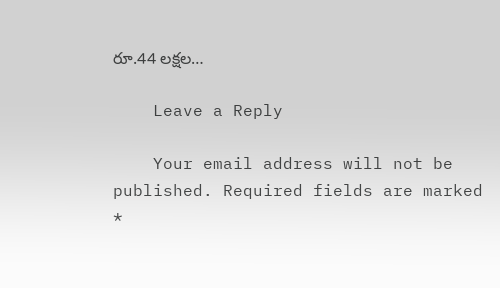రూ.44 లక్షల…

    Leave a Reply

    Your email address will not be published. Required fields are marked *